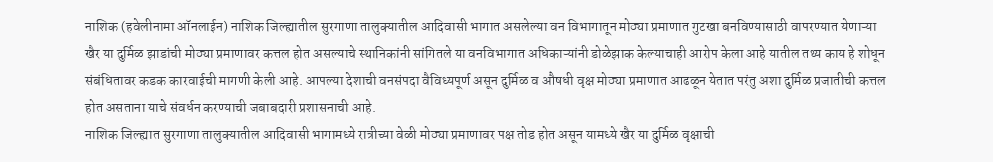नाशिक (हवेलीनामा ऑनलाईन) नाशिक जिल्ह्यातील सुरगाणा तालुक्यातील आदिवासी भागात असलेल्या वन विभागातून मोठ्या प्रमाणात गुटखा बनविण्यासाठी वापरण्यात येणाऱ्या खैर या दुर्मिळ झाडांची मोठ्या प्रमाणावर कत्तल होत असल्याचे स्थानिकांनी सांगितले या वनविभागात अधिकाऱ्यांनी डोळेझाक केल्याचाही आरोप केला आहे यातील तथ्य काय हे शोधून संबंधितावर कडक कारवाईची मागणी केली आहे. आपल्या देशाची वनसंपदा वैविध्यपूर्ण असून दुर्मिळ व औषधी वृक्ष मोठ्या प्रमाणात आढळून येतात परंतु अशा दुर्मिळ प्रजातीची कत्तल होत असताना याचे संवर्धन करण्याची जबाबदारी प्रशासनाची आहे.
नाशिक जिल्ह्यात सुरगाणा तालुक्यातील आदिवासी भागामध्ये रात्रीच्या वेळी मोठ्या प्रमाणावर पक्ष तोड होत असून यामध्ये खैर या दुर्मिळ वृक्षाची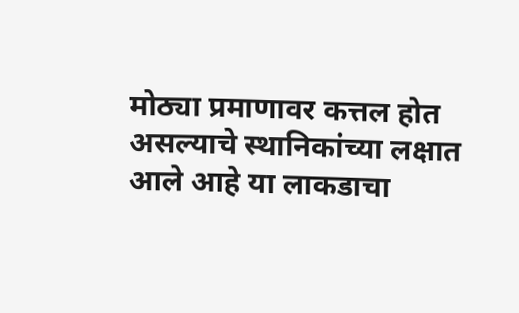मोठ्या प्रमाणावर कत्तल होत असल्याचे स्थानिकांच्या लक्षात आले आहे या लाकडाचा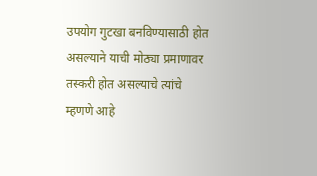उपयोग गुटखा बनविण्यासाठी होत असल्याने याची मोठ्या प्रमाणावर तस्करी होत असल्याचे त्यांचे म्हणणे आहे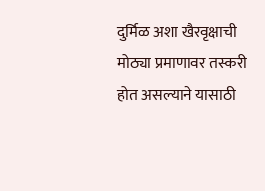दुर्मिळ अशा खैरवृक्षाची मोठ्या प्रमाणावर तस्करी होत असल्याने यासाठी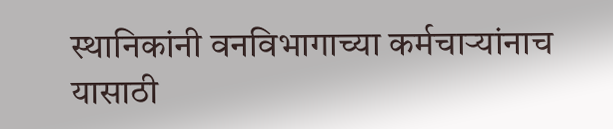स्थानिकांनी वनविभागाच्या कर्मचाऱ्यांनाच यासाठी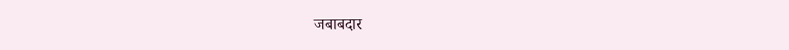जबाबदार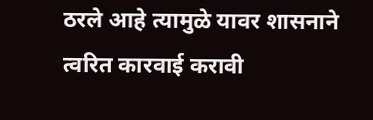ठरले आहे त्यामुळे यावर शासनाने त्वरित कारवाई करावी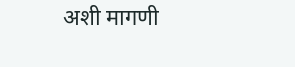अशी मागणी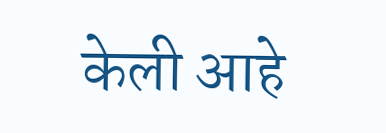केली आहे